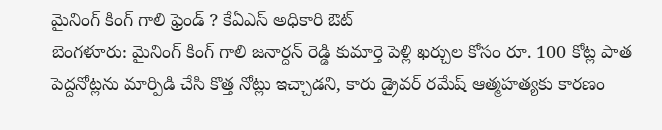మైనింగ్ కింగ్ గాలి ఫ్రెండ్ ? కేఏఎస్ అధికారి ఔట్
బెంగళూరు: మైనింగ్ కింగ్ గాలి జనార్దన్ రెడ్డి కుమార్తె పెళ్లి ఖర్చుల కోసం రూ. 100 కోట్ల పాత పెద్దనోట్లను మార్పిడి చేసి కొత్త నోట్లు ఇచ్చాడని, కారు డ్రైవర్ రమేష్ ఆత్మహత్యకు కారణం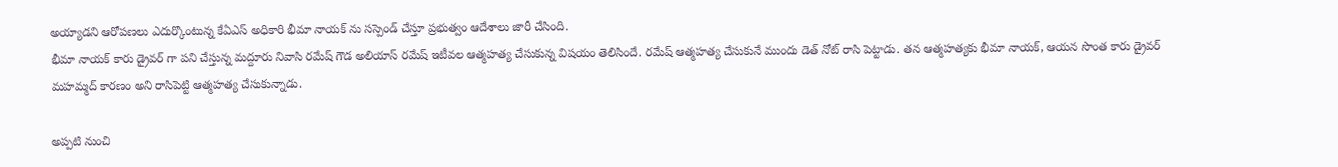అయ్యాడని ఆరోపణలు ఎదుర్కొంటున్న కేఏఎస్ అధికారి భీమా నాయక్ ను సస్పెండ్ చేస్తూ ప్రభుత్వం ఆదేశాలు జారీ చేసింది.
భీమా నాయక్ కారు డ్రైవర్ గా పని చేస్తున్న మద్దూరు నివాసి రమేష్ గౌడ అలియాస్ రమేష్ ఇటీవల ఆత్మహత్య చేసుకున్న విషయం తెలిసిందే. రమేష్ ఆత్మహత్య చేసుకునే ముందు డెత్ నోట్ రాసి పెట్టాడు. తన ఆత్మహత్యకు భీమా నాయక్, ఆయన సొంత కారు డ్రైవర్ మహమ్మద్ కారణం అని రాసిపెట్టి ఆత్మహత్య చేసుకున్నాడు.

అప్పటి నుంచి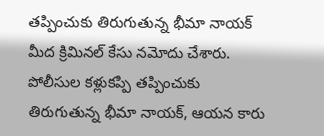తప్పించుకు తిరుగుతున్న భీమా నాయక్ మీద క్రిమినల్ కేసు నమోదు చేశారు. పోలీసుల కళ్లుకప్పి తప్పించుకు తిరుగుతున్న భీమా నాయక్, ఆయన కారు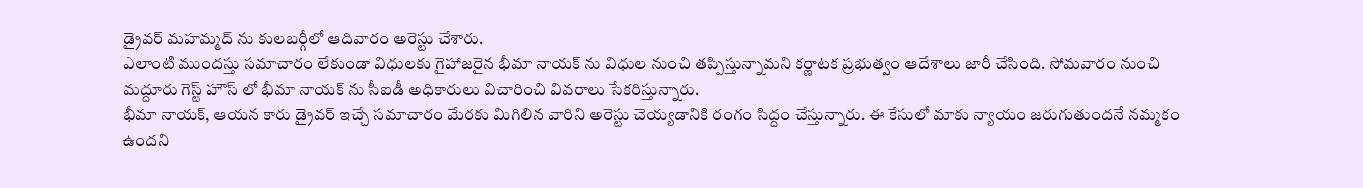డ్రైవర్ మహమ్మద్ ను కులబర్గీలో ఆదివారం అరెస్టు చేశారు.
ఎలాంటి ముందస్తు సమాచారం లేకుండా విధులకు గైహాజరైన భీమా నాయక్ ను విధుల నుంచి తప్పిస్తున్నామని కర్ణాటక ప్రభుత్వం ఆదేశాలు జారీ చేసింది. సోమవారం నుంచి మద్దూరు గెస్ట్ హౌస్ లో భీమా నాయక్ ను సీఐడీ అధికారులు విచారించి వివరాలు సేకరిస్తున్నారు.
భీమా నాయక్, ఆయన కారు డ్రైవర్ ఇచ్చే సమాచారం మేరకు మిగిలిన వారిని అరెస్టు చెయ్యడానికి రంగం సిద్దం చేస్తున్నారు. ఈ కేసులో మాకు న్యాయం జరుగుతుందనే నమ్మకం ఉందని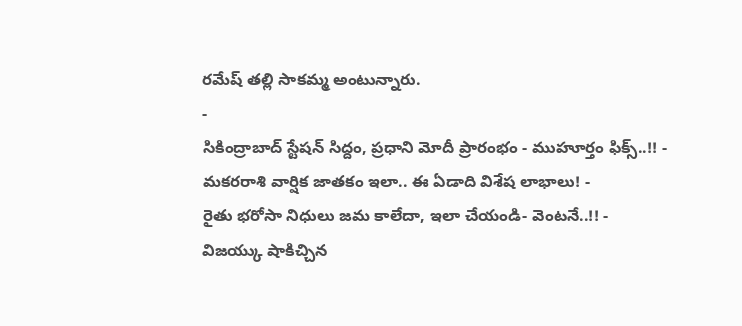రమేష్ తల్లి సాకమ్మ అంటున్నారు.
-
సికింద్రాబాద్ స్టేషన్ సిద్దం, ప్రధాని మోదీ ప్రారంభం - ముహూర్తం ఫిక్స్..!! -
మకరరాశి వార్షిక జాతకం ఇలా.. ఈ ఏడాది విశేష లాభాలు! -
రైతు భరోసా నిధులు జమ కాలేదా, ఇలా చేయండి- వెంటనే..!! -
విజయ్కు షాకిచ్చిన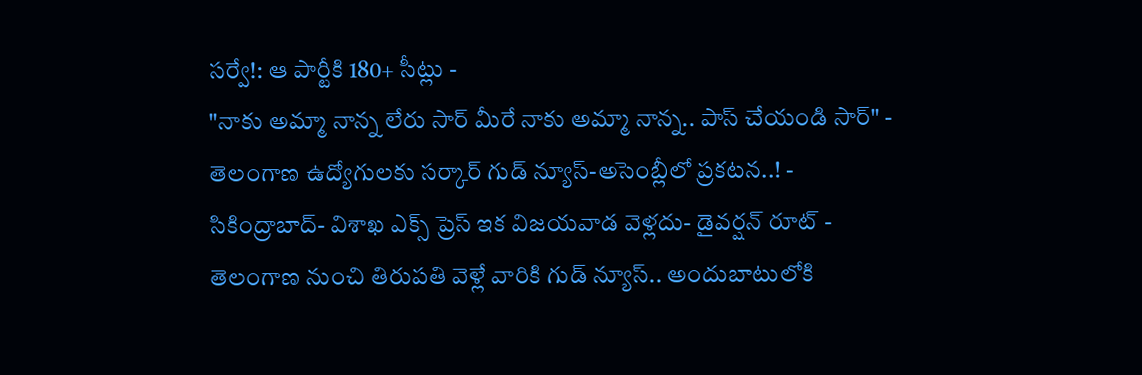సర్వే!: ఆ పార్టీకి 180+ సీట్లు -
"నాకు అమ్మా నాన్న లేరు సార్ మీరే నాకు అమ్మా నాన్న.. పాస్ చేయండి సార్" -
తెలంగాణ ఉద్యోగులకు సర్కార్ గుడ్ న్యూస్-అసెంబ్లీలో ప్రకటన..! -
సికింద్రాబాద్- విశాఖ ఎక్స్ ప్రెస్ ఇక విజయవాడ వెళ్లదు- డైవర్షన్ రూట్ -
తెలంగాణ నుంచి తిరుపతి వెళ్లే వారికి గుడ్ న్యూస్.. అందుబాటులోకి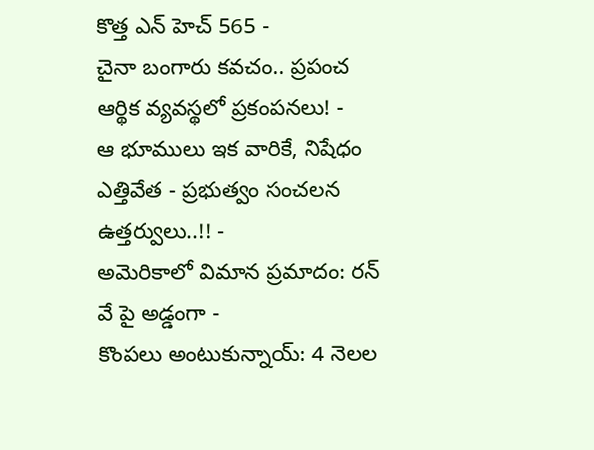కొత్త ఎన్ హెచ్ 565 -
చైనా బంగారు కవచం.. ప్రపంచ ఆర్థిక వ్యవస్థలో ప్రకంపనలు! -
ఆ భూములు ఇక వారికే, నిషేధం ఎత్తివేత - ప్రభుత్వం సంచలన ఉత్తర్వులు..!! -
అమెరికాలో విమాన ప్రమాదం: రన్ వే పై అడ్డంగా -
కొంపలు అంటుకున్నాయ్: 4 నెలల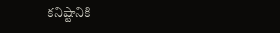కనిష్టానికి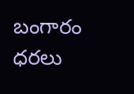బంగారం ధరలు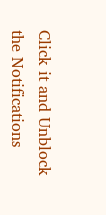Click it and Unblock the Notifications